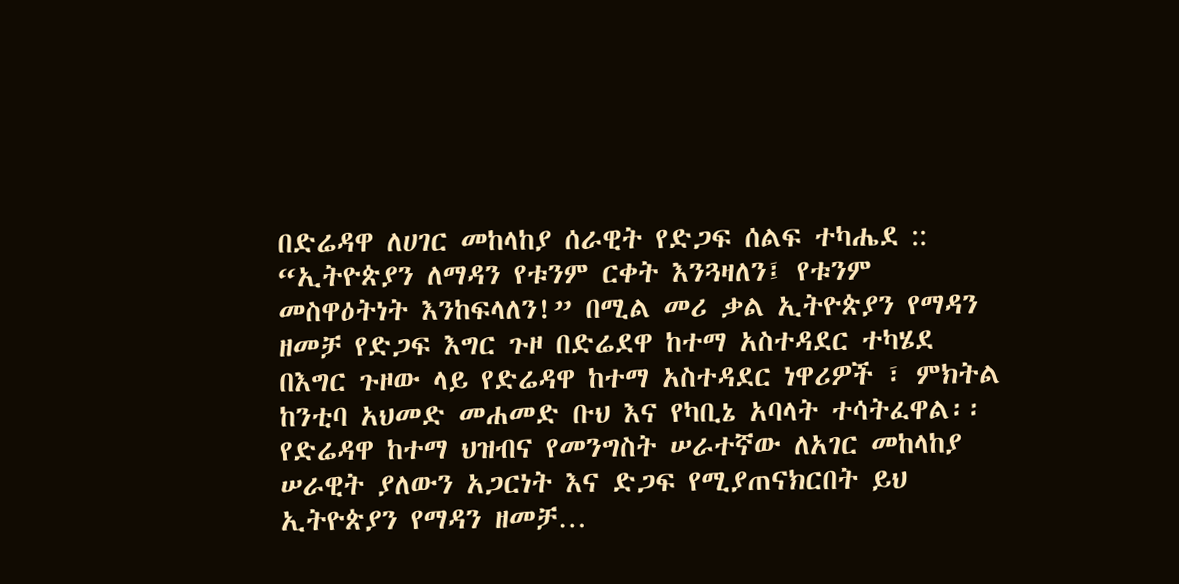በድሬዳዋ ለሀገር መከላከያ ሰራዊት የድጋፍ ሰልፍ ተካሔደ ::
“ኢትዮጵያን ለማዳን የቱንም ርቀት እንጓዛለን፤ የቱንም መስዋዕትነት እንከፍላለን!” በሚል መሪ ቃል ኢትዮጵያን የማዳን ዘመቻ የድጋፍ እግር ጉዞ በድሬደዋ ከተማ አስተዳደር ተካሄደ በእግር ጉዞው ላይ የድሬዳዋ ከተማ አስተዳደር ነዋሪዎች ፣ ምክትል ከንቲባ አህመድ መሐመድ ቡህ እና የካቢኔ አባላት ተሳትፈዋል፡፡ የድሬዳዋ ከተማ ህዝብና የመንግስት ሠራተኛው ለአገር መከላከያ ሠራዊት ያለውን አጋርነት እና ድጋፍ የሚያጠናክርበት ይህ ኢትዮጵያን የማዳን ዘመቻ…